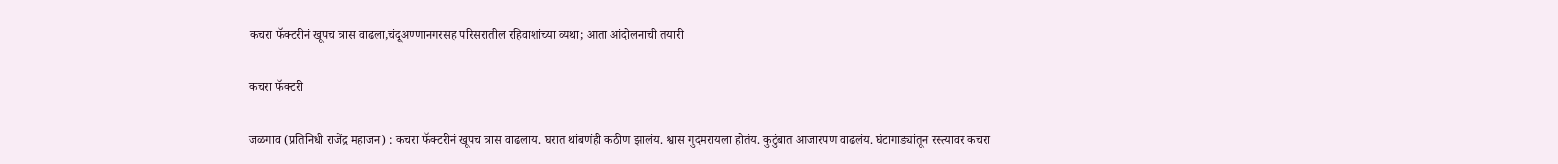कचरा फॅक्टरीनं खूपच त्रास वाढला,चंदूअण्णानगरसह परिसरातील रहिवाशांच्या व्यथा; आता आंदोलनाची तयारी

कचरा फॅक्टरी

जळगाव (प्रतिनिधी राजेंद्र महाजन) : कचरा फॅक्टरीनं खूपच त्रास वाढलाय. घरात थांबणंही कठीण झालंय. श्वास गुदमरायला होतंय. कुटुंबात आजारपण वाढलंय. घंटागाड्यांतून रस्त्यावर कचरा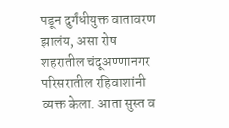पडून दुर्गंधीयुक्त वातावरण झालंय, असा रोष शहरातील चंदूअण्णानगर परिसरातील रहिवाशांनी व्यक्त केला. आता सुस्त व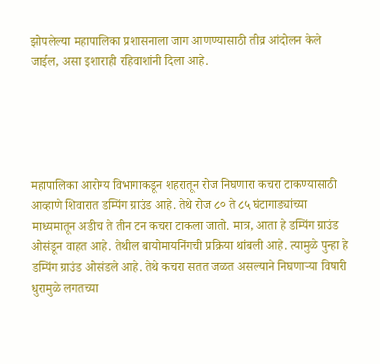झोपलेल्या महापालिका प्रशासनाला जाग आणण्यासाठी तीव्र आंदोलन केले जाईल, असा इशाराही रहिवाशांनी दिला आहे.





महापालिका आरोग्य विभागाकडून शहरातून रोज निघणारा कचरा टाकण्यासाठी आव्हाणे शिवारात डम्पिंग ग्राउंड आहे. तेथे रोज ८० ते ८५ घंटागाड्यांच्या माध्यमातून अडीच ते तीन टन कचरा टाकला जातो. मात्र, आता हे डम्पिंग ग्राउंड ओसंडून वाहत आहे. तेथील बायोमायनिंगची प्रक्रिया थांबली आहे. त्यामुळे पुन्हा हे डम्पिंग ग्राउंड ओसंडले आहे. तेथे कचरा सतत जळत असल्याने निघणाऱ्या विषारी धुरामुळे लगतच्या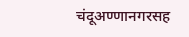चंदूअण्णानगरसह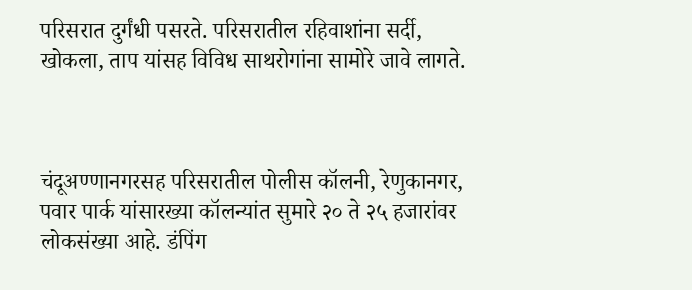परिसरात दुर्गंधी पसरते. परिसरातील रहिवाशांना सर्दी, खोकला, ताप यांसह विविध साथरोगांना सामोरे जावे लागते.



चंदूअण्णानगरसह परिसरातील पोलीस कॉलनी, रेणुकानगर, पवार पार्क यांसारख्या कॉलन्यांत सुमारे २० ते २५ हजारांवर लोकसंख्या आहे. डंपिंग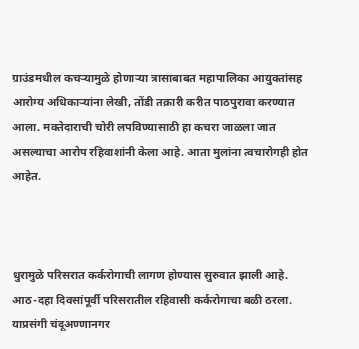ग्राउंडमधील कचऱ्यामुळे होणाऱ्या त्रासाबाबत महापालिका आयुक्तांसह आरोग्य अधिकाऱ्यांना लेखी, तोंडी तक्रारी करीत पाठपुरावा करण्यात आला. मक्तेदाराची चोरी लपविण्यासाठी हा कचरा जाळला जात असल्याचा आरोप रहिवाशांनी केला आहे. आता मुलांना त्वचारोगही होत आहेत.



धुरामुळे परिसरात कर्करोगाची लागण होण्यास सुरुवात झाली आहे. आठ-दहा दिवसांपूर्वी परिसरातील रहिवासी कर्करोगाचा बळी ठरला. याप्रसंगी चंदूअण्णानगर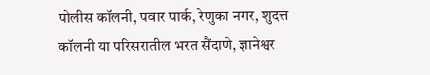पोलीस कॉलनी, पवार पार्क, रेणुका नगर, शुदत्त कॉलनी या परिसरातील भरत सैंदाणे, ज्ञानेश्वर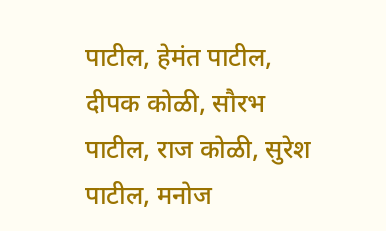पाटील, हेमंत पाटील, दीपक कोळी, सौरभ पाटील, राज कोळी, सुरेश पाटील, मनोज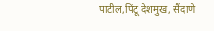पाटील,पिंटू देशमुख, सैंदाणे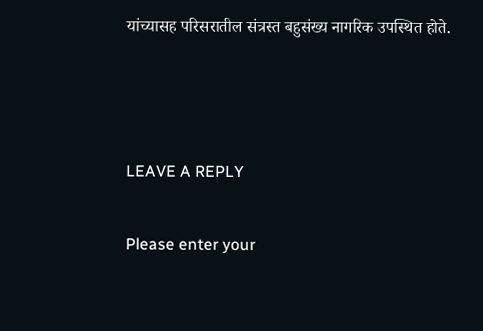यांच्यासह परिसरातील संत्रस्त बहुसंख्य नागरिक उपस्थित होते.



LEAVE A REPLY

Please enter your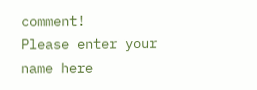comment!
Please enter your name here